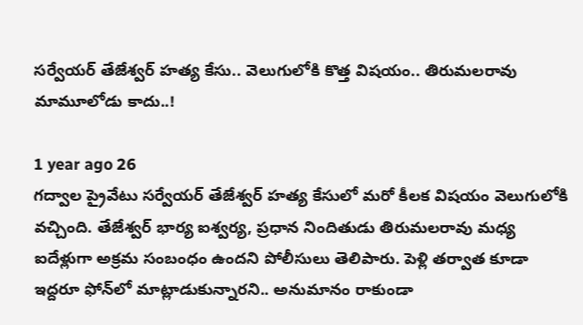సర్వేయర్ తేజేశ్వర్ హత్య కేసు.. వెలుగులోకి కొత్త విషయం.. తిరుమలరావు మామూలోడు కాదు..!

1 year ago 26
గద్వాల ప్రైవేటు సర్వేయర్ తేజేశ్వర్ హత్య కేసులో మరో కీలక విషయం వెలుగులోకి వచ్చింది. తేజేశ్వర్ భార్య ఐశ్వర్య, ప్రధాన నిందితుడు తిరుమలరావు మధ్య ఐదేళ్లుగా అక్రమ సంబంధం ఉందని పోలీసులు తెలిపారు. పెళ్లి తర్వాత కూడా ఇద్దరూ ఫోన్‌లో మాట్లాడుకున్నారని.. అనుమానం రాకుండా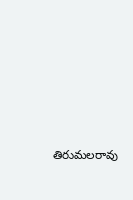తిరుమలరావు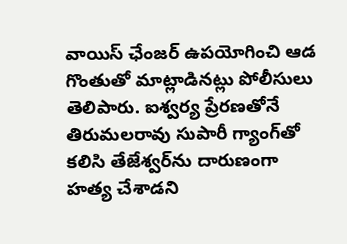వాయిస్ ఛేంజర్ ఉపయోగించి ఆడ గొంతుతో మాట్లాడినట్లు పోలీసులు తెలిపారు. ఐశ్వర్య ప్రేరణతోనే తిరుమలరావు సుపారీ గ్యాంగ్‌తో కలిసి తేజేశ్వర్‌ను దారుణంగా హత్య చేశాడని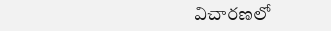విచారణలో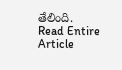తేలింది.
Read Entire Article